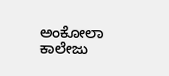ಅಂಕೋಲಾ ಕಾಲೇಜು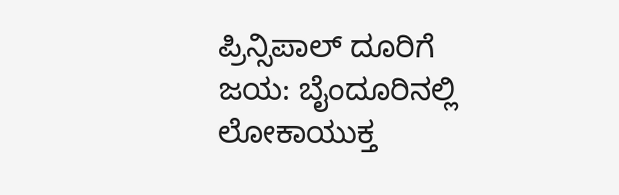ಪ್ರಿನ್ಸಿಪಾಲ್ ದೂರಿಗೆ ಜಯ: ಬೈಂದೂರಿನಲ್ಲಿ ಲೋಕಾಯುಕ್ತ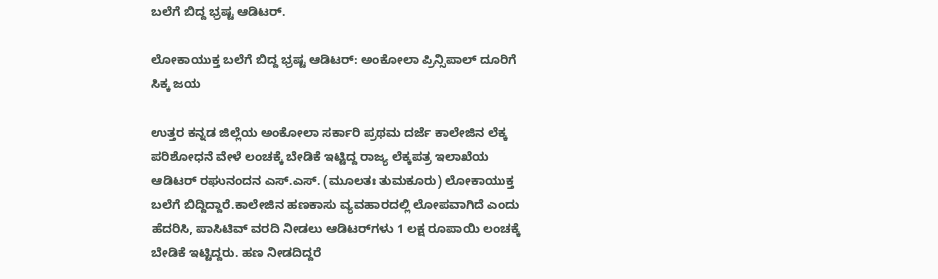ಬಲೆಗೆ ಬಿದ್ದ ಭ್ರಷ್ಟ ಆಡಿಟರ್.

ಲೋಕಾಯುಕ್ತ ಬಲೆಗೆ ಬಿದ್ದ ಭ್ರಷ್ಟ ಆಡಿಟರ್: ಅಂಕೋಲಾ ಪ್ರಿನ್ಸಿಪಾಲ್ ದೂರಿಗೆ ಸಿಕ್ಕ ಜಯ

ಉತ್ತರ ಕನ್ನಡ ಜಿಲ್ಲೆಯ ಅಂಕೋಲಾ ಸರ್ಕಾರಿ ಪ್ರಥಮ ದರ್ಜೆ ಕಾಲೇಜಿನ ಲೆಕ್ಕ ಪರಿಶೋಧನೆ ವೇಳೆ ಲಂಚಕ್ಕೆ ಬೇಡಿಕೆ ಇಟ್ಟಿದ್ದ ರಾಜ್ಯ ಲೆಕ್ಕಪತ್ರ ಇಲಾಖೆಯ ಆಡಿಟರ್ ರಘುನಂದನ ಎಸ್.ಎಸ್. (ಮೂಲತಃ ತುಮಕೂರು) ಲೋಕಾಯುಕ್ತ ಬಲೆಗೆ ಬಿದ್ದಿದ್ದಾರೆ.ಕಾಲೇಜಿನ ಹಣಕಾಸು ವ್ಯವಹಾರದಲ್ಲಿ ಲೋಪವಾಗಿದೆ ಎಂದು ಹೆದರಿಸಿ, ಪಾಸಿಟಿವ್ ವರದಿ ನೀಡಲು ಆಡಿಟರ್‌ಗಳು 1 ಲಕ್ಷ ರೂಪಾಯಿ ಲಂಚಕ್ಕೆ ಬೇಡಿಕೆ ಇಟ್ಟಿದ್ದರು. ಹಣ ನೀಡದಿದ್ದರೆ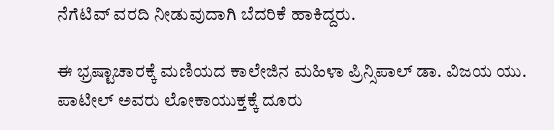ನೆಗೆಟಿವ್ ವರದಿ ನೀಡುವುದಾಗಿ ಬೆದರಿಕೆ ಹಾಕಿದ್ದರು.

ಈ ಭ್ರಷ್ಟಾಚಾರಕ್ಕೆ ಮಣಿಯದ ಕಾಲೇಜಿನ ಮಹಿಳಾ ಪ್ರಿನ್ಸಿಪಾಲ್ ಡಾ. ವಿಜಯ ಯು. ಪಾಟೀಲ್ ಅವರು ಲೋಕಾಯುಕ್ತಕ್ಕೆ ದೂರು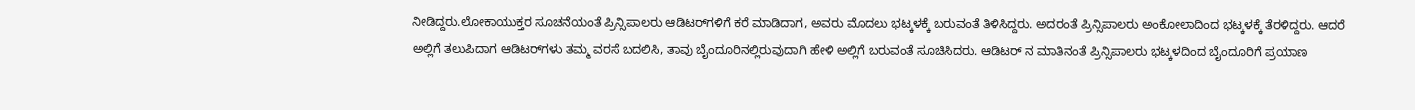ನೀಡಿದ್ದರು.ಲೋಕಾಯುಕ್ತರ ಸೂಚನೆಯಂತೆ ಪ್ರಿನ್ಸಿಪಾಲರು ಆಡಿಟರ್‌ಗಳಿಗೆ ಕರೆ ಮಾಡಿದಾಗ, ಅವರು ಮೊದಲು ಭಟ್ಕಳಕ್ಕೆ ಬರುವಂತೆ ತಿಳಿಸಿದ್ದರು. ಅದರಂತೆ ಪ್ರಿನ್ಸಿಪಾಲರು ಅಂಕೋಲಾದಿಂದ ಭಟ್ಕಳಕ್ಕೆ ತೆರಳಿದ್ದರು. ಆದರೆ ಅಲ್ಲಿಗೆ ತಲುಪಿದಾಗ ಆಡಿಟರ್‌ಗಳು ತಮ್ಮ ವರಸೆ ಬದಲಿಸಿ, ತಾವು ಬೈಂದೂರಿನಲ್ಲಿರುವುದಾಗಿ ಹೇಳಿ ಅಲ್ಲಿಗೆ ಬರುವಂತೆ ಸೂಚಿಸಿದರು. ಆಡಿಟರ್ ನ ಮಾತಿನಂತೆ ಪ್ರಿನ್ಸಿಪಾಲರು ಭಟ್ಕಳದಿಂದ ಬೈಂದೂರಿಗೆ ಪ್ರಯಾಣ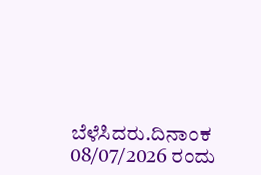ಬೆಳೆಸಿದರು.ದಿನಾಂಕ 08/07/2026 ರಂದು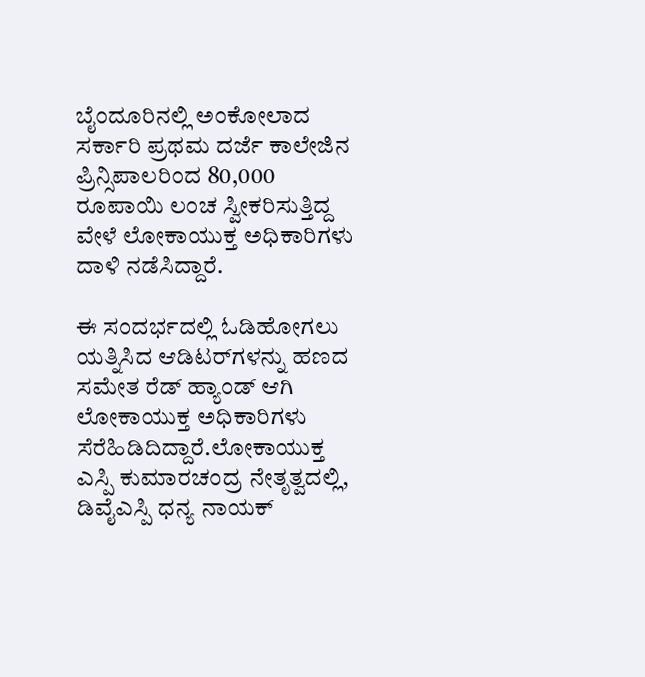ಬೈಂದೂರಿನಲ್ಲಿ ಅಂಕೋಲಾದ ಸರ್ಕಾರಿ ಪ್ರಥಮ ದರ್ಜೆ ಕಾಲೇಜಿನ ಪ್ರಿನ್ಸಿಪಾಲರಿಂದ 80,000 ರೂಪಾಯಿ ಲಂಚ ಸ್ವೀಕರಿಸುತ್ತಿದ್ದ ವೇಳೆ ಲೋಕಾಯುಕ್ತ ಅಧಿಕಾರಿಗಳು ದಾಳಿ ನಡೆಸಿದ್ದಾರೆ.

ಈ ಸಂದರ್ಭದಲ್ಲಿ ಓಡಿಹೋಗಲು ಯತ್ನಿಸಿದ ಆಡಿಟರ್‌ಗಳನ್ನು ಹಣದ ಸಮೇತ ರೆಡ್ ಹ್ಯಾಂಡ್ ಆಗಿ ಲೋಕಾಯುಕ್ತ ಅಧಿಕಾರಿಗಳು ಸೆರೆಹಿಡಿದಿದ್ದಾರೆ.ಲೋಕಾಯುಕ್ತ ಎಸ್ಪಿ ಕುಮಾರಚಂದ್ರ ನೇತೃತ್ವದಲ್ಲಿ, ಡಿವೈಎಸ್ಪಿ ಧನ್ಯ ನಾಯಕ್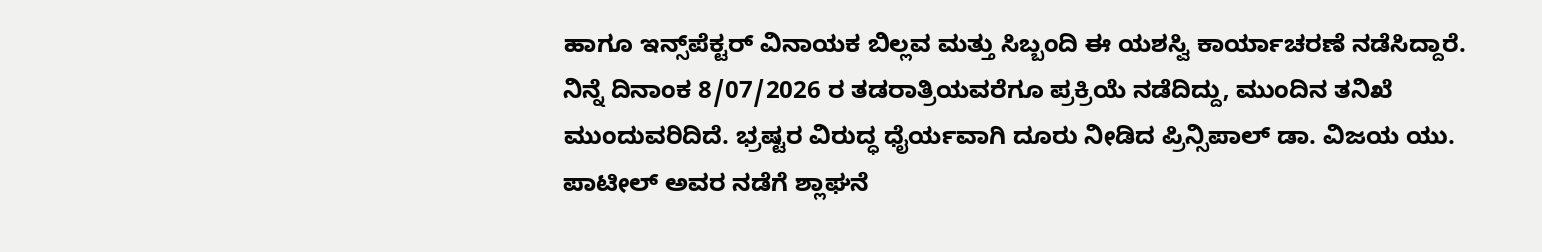ಹಾಗೂ ಇನ್ಸ್‌ಪೆಕ್ಟರ್ ವಿನಾಯಕ ಬಿಲ್ಲವ ಮತ್ತು ಸಿಬ್ಬಂದಿ ಈ ಯಶಸ್ವಿ ಕಾರ್ಯಾಚರಣೆ ನಡೆಸಿದ್ದಾರೆ. ನಿನ್ನೆ ದಿನಾಂಕ 8/07/2026 ರ ತಡರಾತ್ರಿಯವರೆಗೂ ಪ್ರಕ್ರಿಯೆ ನಡೆದಿದ್ದು, ಮುಂದಿನ ತನಿಖೆ ಮುಂದುವರಿದಿದೆ. ಭ್ರಷ್ಟರ ವಿರುದ್ಧ ಧೈರ್ಯವಾಗಿ ದೂರು ನೀಡಿದ ಪ್ರಿನ್ಸಿಪಾಲ್ ಡಾ. ವಿಜಯ ಯು. ಪಾಟೀಲ್ ಅವರ ನಡೆಗೆ ಶ್ಲಾಘನೆ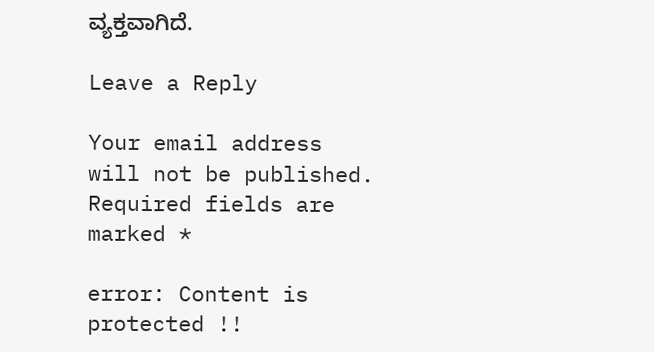ವ್ಯಕ್ತವಾಗಿದೆ.

Leave a Reply

Your email address will not be published. Required fields are marked *

error: Content is protected !!